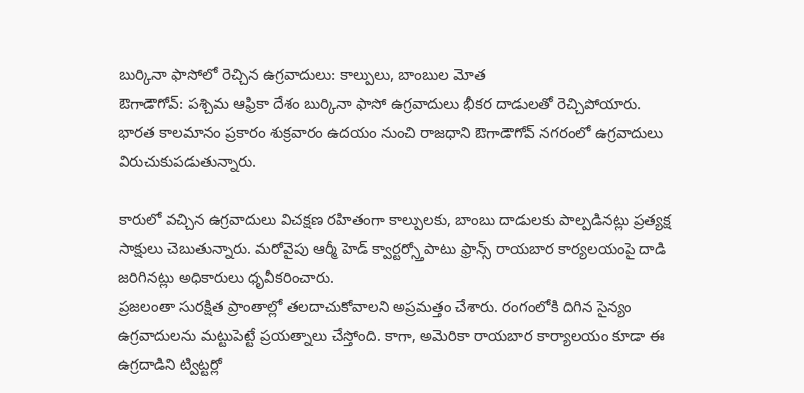బుర్కినా ఫాసోలో రెచ్చిన ఉగ్రవాదులు: కాల్పులు, బాంబుల మోత
ఔగాడౌగోవ్: పశ్చిమ ఆఫ్రికా దేశం బుర్కినా ఫాసో ఉగ్రవాదులు భీకర దాడులతో రెచ్చిపోయారు. భారత కాలమానం ప్రకారం శుక్రవారం ఉదయం నుంచి రాజధాని ఔగాడౌగోవ్ నగరంలో ఉగ్రవాదులు విరుచుకుపడుతున్నారు.

కారులో వచ్చిన ఉగ్రవాదులు విచక్షణ రహితంగా కాల్పులకు, బాంబు దాడులకు పాల్పడినట్లు ప్రత్యక్ష సాక్షులు చెబుతున్నారు. మరోవైపు ఆర్మీ హెడ్ క్వార్టర్స్తోపాటు ఫ్రాన్స్ రాయబార కార్యలయంపై దాడి జరిగినట్లు అధికారులు ధృవీకరించారు.
ప్రజలంతా సురక్షిత ప్రాంతాల్లో తలదాచుకోవాలని అప్రమత్తం చేశారు. రంగంలోకి దిగిన సైన్యం ఉగ్రవాదులను మట్టుపెట్టే ప్రయత్నాలు చేస్తోంది. కాగా, అమెరికా రాయబార కార్యాలయం కూడా ఈ ఉగ్రదాడిని ట్విట్టర్లో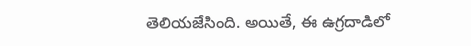తెలియజేసింది. అయితే, ఈ ఉగ్రదాడిలో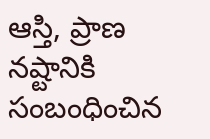ఆస్తి, ప్రాణ నష్టానికి సంబంధించిన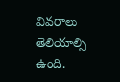వివరాలు తెలియాల్సి ఉంది.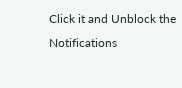Click it and Unblock the Notifications